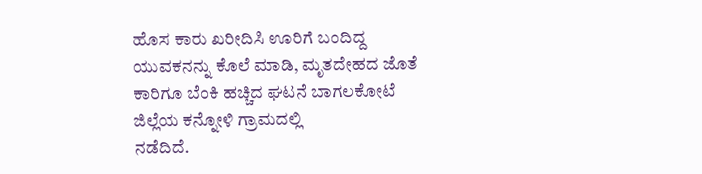ಹೊಸ ಕಾರು ಖರೀದಿಸಿ ಊರಿಗೆ ಬಂದಿದ್ದ ಯುವಕನನ್ನು ಕೊಲೆ ಮಾಡಿ, ಮೃತದೇಹದ ಜೊತೆ ಕಾರಿಗೂ ಬೆಂಕಿ ಹಚ್ಚಿದ ಘಟನೆ ಬಾಗಲಕೋಟೆ ಜಿಲ್ಲೆಯ ಕನ್ನೋಳಿ ಗ್ರಾಮದಲ್ಲಿ
ನಡೆದಿದೆ.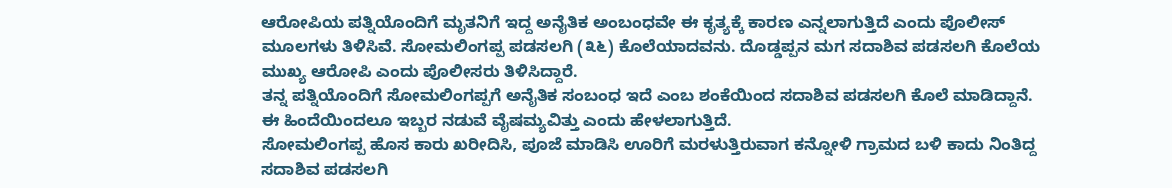ಆರೋಪಿಯ ಪತ್ನಿಯೊಂದಿಗೆ ಮೃತನಿಗೆ ಇದ್ದ ಅನೈತಿಕ ಅಂಬಂಧವೇ ಈ ಕೃತ್ಯಕ್ಕೆ ಕಾರಣ ಎನ್ನಲಾಗುತ್ತಿದೆ ಎಂದು ಪೊಲೀಸ್ ಮೂಲಗಳು ತಿಳಿಸಿವೆ. ಸೋಮಲಿಂಗಪ್ಪ ಪಡಸಲಗಿ (೩೬) ಕೊಲೆಯಾದವನು. ದೊಡ್ಡಪ್ಪನ ಮಗ ಸದಾಶಿವ ಪಡಸಲಗಿ ಕೊಲೆಯ ಮುಖ್ಯ ಆರೋಪಿ ಎಂದು ಪೊಲೀಸರು ತಿಳಿಸಿದ್ದಾರೆ.
ತನ್ನ ಪತ್ನಿಯೊಂದಿಗೆ ಸೋಮಲಿಂಗಪ್ಪಗೆ ಅನೈತಿಕ ಸಂಬಂಧ ಇದೆ ಎಂಬ ಶಂಕೆಯಿಂದ ಸದಾಶಿವ ಪಡಸಲಗಿ ಕೊಲೆ ಮಾಡಿದ್ದಾನೆ. ಈ ಹಿಂದೆಯಿಂದಲೂ ಇಬ್ಬರ ನಡುವೆ ವೈಷಮ್ಯವಿತ್ತು ಎಂದು ಹೇಳಲಾಗುತ್ತಿದೆ.
ಸೋಮಲಿಂಗಪ್ಪ ಹೊಸ ಕಾರು ಖರೀದಿಸಿ, ಪೂಜೆ ಮಾಡಿಸಿ ಊರಿಗೆ ಮರಳುತ್ತಿರುವಾಗ ಕನ್ನೋಳಿ ಗ್ರಾಮದ ಬಳಿ ಕಾದು ನಿಂತಿದ್ದ ಸದಾಶಿವ ಪಡಸಲಗಿ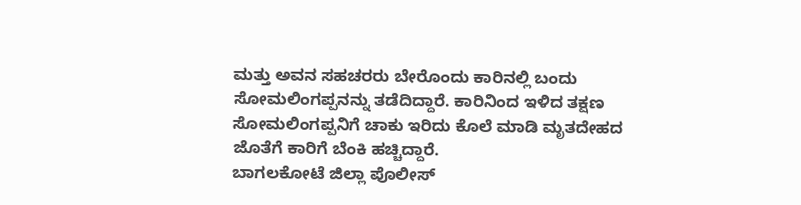ಮತ್ತು ಅವನ ಸಹಚರರು ಬೇರೊಂದು ಕಾರಿನಲ್ಲಿ ಬಂದು ಸೋಮಲಿಂಗಪ್ಪನನ್ನು ತಡೆದಿದ್ದಾರೆ. ಕಾರಿನಿಂದ ಇಳಿದ ತಕ್ಷಣ ಸೋಮಲಿಂಗಪ್ಪನಿಗೆ ಚಾಕು ಇರಿದು ಕೊಲೆ ಮಾಡಿ ಮೃತದೇಹದ ಜೊತೆಗೆ ಕಾರಿಗೆ ಬೆಂಕಿ ಹಚ್ಚಿದ್ದಾರೆ.
ಬಾಗಲಕೋಟೆ ಜಿಲ್ಲಾ ಪೊಲೀಸ್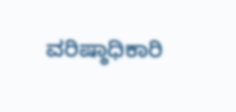ವರಿಷ್ಠಾಧಿಕಾರಿ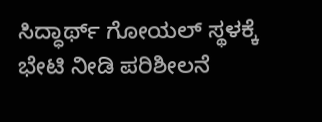ಸಿದ್ಧಾರ್ಥ್ ಗೋಯಲ್ ಸ್ಥಳಕ್ಕೆ ಭೇಟಿ ನೀಡಿ ಪರಿಶೀಲನೆ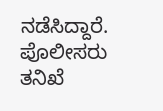ನಡೆಸಿದ್ದಾರೆ. ಪೊಲೀಸರು ತನಿಖೆ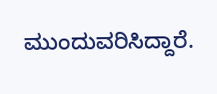ಮುಂದುವರಿಸಿದ್ದಾರೆ.